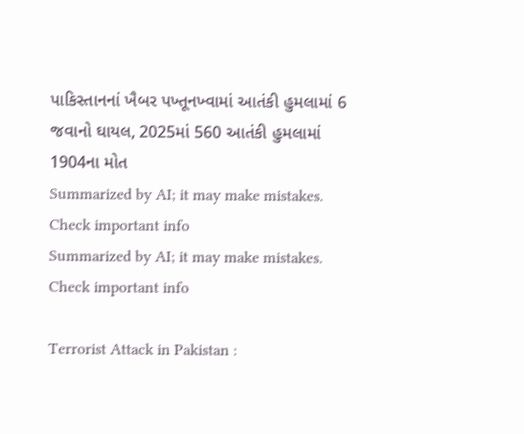પાકિસ્તાનનાં ખૈબર પખ્તૂનખ્વામાં આતંકી હુમલામાં 6 જવાનો ઘાયલ, 2025માં 560 આતંકી હુમલામાં 1904ના મોત
Summarized by AI; it may make mistakes. Check important info
Summarized by AI; it may make mistakes. Check important info

Terrorist Attack in Pakistan :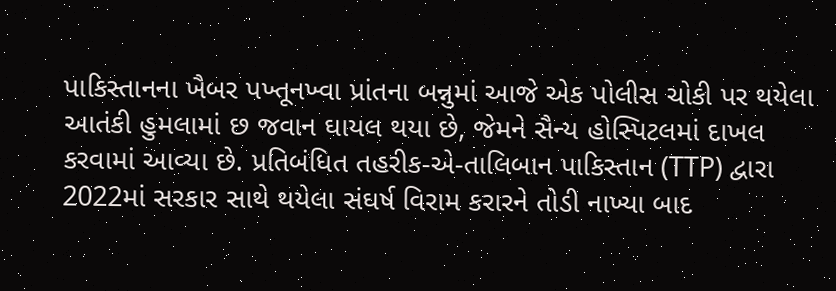પાકિસ્તાનના ખૈબર પખ્તૂનખ્વા પ્રાંતના બન્નુમાં આજે એક પોલીસ ચોકી પર થયેલા આતંકી હુમલામાં છ જવાન ઘાયલ થયા છે, જેમને સૈન્ય હોસ્પિટલમાં દાખલ કરવામાં આવ્યા છે. પ્રતિબંધિત તહરીક-એ-તાલિબાન પાકિસ્તાન (TTP) દ્વારા 2022માં સરકાર સાથે થયેલા સંઘર્ષ વિરામ કરારને તોડી નાખ્યા બાદ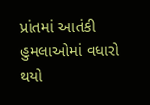પ્રાંતમાં આતંકી હુમલાઓમાં વધારો થયો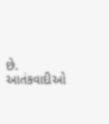છે.
આતંકવાદીઓ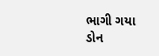ભાગી ગયા
ડોન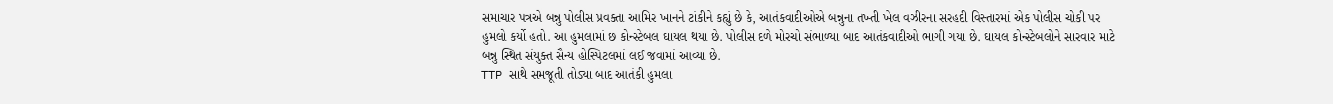સમાચાર પત્રએ બન્નુ પોલીસ પ્રવક્તા આમિર ખાનને ટાંકીને કહ્યું છે કે, આતંકવાદીઓએ બન્નુના તખ્તી ખેલ વઝીરના સરહદી વિસ્તારમાં એક પોલીસ ચોકી પર હુમલો કર્યો હતો. આ હુમલામાં છ કોન્સ્ટેબલ ઘાયલ થયા છે. પોલીસ દળે મોરચો સંભાળ્યા બાદ આતંકવાદીઓ ભાગી ગયા છે. ઘાયલ કોન્સ્ટેબલોને સારવાર માટે બન્નુ સ્થિત સંયુક્ત સૈન્ય હોસ્પિટલમાં લઈ જવામાં આવ્યા છે.
TTP સાથે સમજૂતી તોડ્યા બાદ આતંકી હુમલા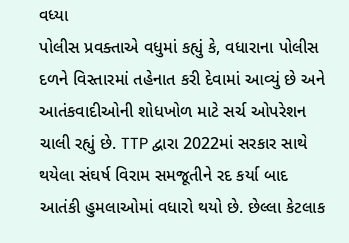વધ્યા
પોલીસ પ્રવક્તાએ વધુમાં કહ્યું કે, વધારાના પોલીસ દળને વિસ્તારમાં તહેનાત કરી દેવામાં આવ્યું છે અને આતંકવાદીઓની શોધખોળ માટે સર્ચ ઓપરેશન ચાલી રહ્યું છે. TTP દ્વારા 2022માં સરકાર સાથે થયેલા સંઘર્ષ વિરામ સમજૂતીને રદ કર્યા બાદ આતંકી હુમલાઓમાં વધારો થયો છે. છેલ્લા કેટલાક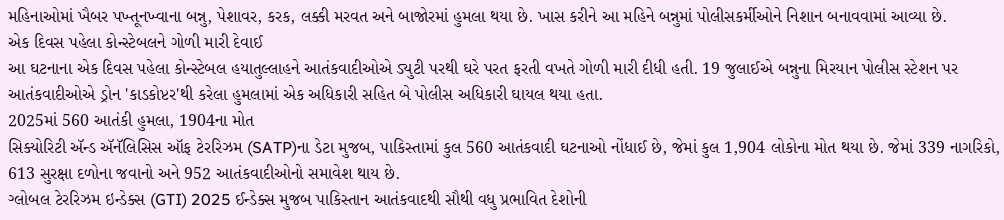મહિનાઓમાં ખૈબર પખ્તૂનખ્વાના બન્નુ, પેશાવર, કરક, લક્કી મરવત અને બાજોરમાં હુમલા થયા છે. ખાસ કરીને આ મહિને બન્નુમાં પોલીસકર્મીઓને નિશાન બનાવવામાં આવ્યા છે.
એક દિવસ પહેલા કોન્સ્ટેબલને ગોળી મારી દેવાઈ
આ ઘટનાના એક દિવસ પહેલા કોન્સ્ટેબલ હયાતુલ્લાહને આતંકવાદીઓએ ડ્યુટી પરથી ઘરે પરત ફરતી વખતે ગોળી મારી દીધી હતી. 19 જુલાઈએ બન્નુના મિરયાન પોલીસ સ્ટેશન પર આતંકવાદીઓએ ડ્રોન 'કાડકોપ્ટર'થી કરેલા હુમલામાં એક અધિકારી સહિત બે પોલીસ અધિકારી ઘાયલ થયા હતા.
2025માં 560 આતંકી હુમલા, 1904ના મોત
સિક્યોરિટી ઍન્ડ ઍનૅલિસિસ ઑફ ટેરરિઝમ (SATP)ના ડેટા મુજબ, પાકિસ્તામાં કુલ 560 આતંકવાદી ઘટનાઓ નોંધાઈ છે, જેમાં કુલ 1,904 લોકોના મોત થયા છે. જેમાં 339 નાગરિકો, 613 સુરક્ષા દળોના જવાનો અને 952 આતંકવાદીઓનો સમાવેશ થાય છે.
ગ્લોબલ ટેરરિઝમ ઇન્ડેક્સ (GTI) 2025 ઈન્ડેક્સ મુજબ પાકિસ્તાન આતંકવાદથી સૌથી વધુ પ્રભાવિત દેશોની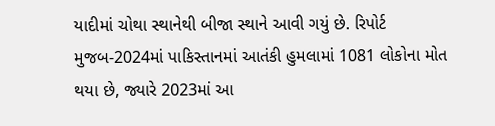યાદીમાં ચોથા સ્થાનેથી બીજા સ્થાને આવી ગયું છે. રિપોર્ટ મુજબ-2024માં પાકિસ્તાનમાં આતંકી હુમલામાં 1081 લોકોના મોત થયા છે, જ્યારે 2023માં આ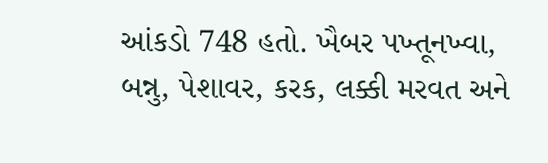આંકડો 748 હતો. ખૈબર પખ્તૂનખ્વા, બન્નુ, પેશાવર, કરક, લક્કી મરવત અને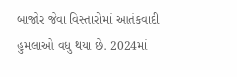બાજોર જેવા વિસ્તારોમાં આતંકવાદી હુમલાઓ વધુ થયા છે. 2024માં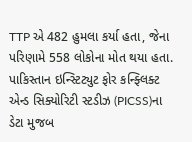TTP એ 482 હુમલા કર્યા હતા, જેના પરિણામે 558 લોકોના મોત થયા હતા. પાકિસ્તાન ઇન્સ્ટિટ્યુટ ફોર કન્ફ્લિક્ટ એન્ડ સિક્યોરિટી સ્ટડીઝ (PICSS)ના ડેટા મુજબ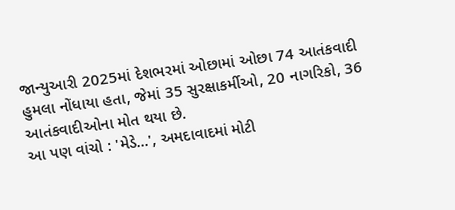જાન્યુઆરી 2025માં દેશભરમાં ઓછામાં ઓછા 74 આતંકવાદી હુમલા નોંધાયા હતા, જેમાં 35 સુરક્ષાકર્મીઓ, 20 નાગરિકો, 36 આતંકવાદીઓના મોત થયા છે.
આ પણ વાંચો : 'મેડે...', અમદાવાદમાં મોટી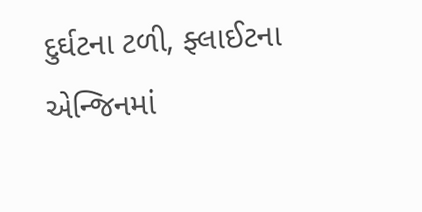દુર્ઘટના ટળી, ફ્લાઈટના એન્જિનમાં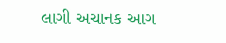લાગી અચાનક આગ